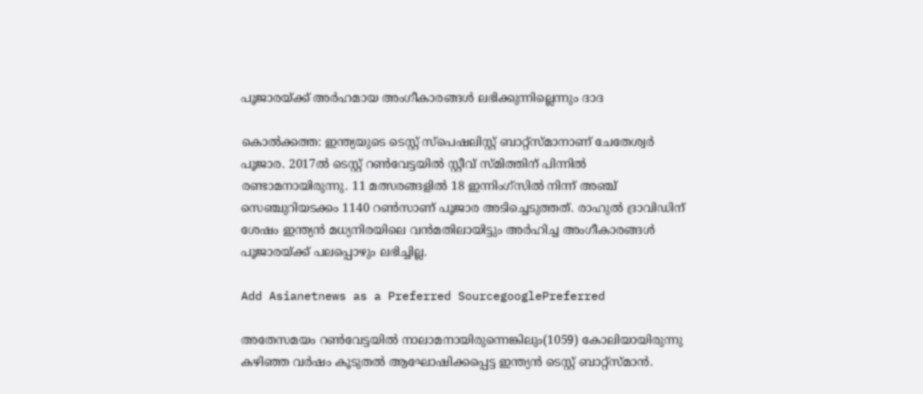പൂജാരയ്ക്ക് അര്‍ഹമായ അംഗീകാരങ്ങള്‍ ലഭിക്കുന്നില്ലെന്നും ദാദ

കൊല്‍ക്കത്ത: ഇന്ത്യയുടെ ടെസ്റ്റ് സ്‌പെഷലിസ്റ്റ് ബാറ്റ്സ്മാനാണ് ചേതേശ്വര്‍ പൂജാര. 2017ല്‍ ടെസ്റ്റ് റണ്‍വേട്ടയില്‍ സ്റ്റീവ് സ്മിത്തിന് പിന്നില്‍ രണ്ടാമനായിരുന്നു. 11 മത്സരങ്ങളില്‍ 18 ഇന്നിംഗ്സില്‍ നിന്ന് അഞ്ച് സെഞ്ചുറിയടക്കം 1140 റണ്‍സാണ് പൂജാര അടിച്ചെടുത്തത്. രാഹുല്‍ ദ്രാവിഡിന് ശേഷം ഇന്ത്യന്‍ മധ്യനിരയിലെ വന്‍മതിലായിട്ടും അര്‍ഹിച്ച അംഗീകാരങ്ങള്‍ പൂജാരയ്ക്ക് പലപ്പൊഴും ലഭിച്ചില്ല.

Add Asianetnews as a Preferred SourcegooglePreferred

അതേസമയം റണ്‍വേട്ടയില്‍ നാലാമനായിരുന്നെങ്കിലും(1059) കോലിയായിരുന്നു കഴിഞ്ഞ വര്‍ഷം കൂടുതല്‍ ആഘോഷിക്കപ്പെട്ട ഇന്ത്യന്‍ ടെസ്റ്റ് ബാറ്റ്‌സ്മാന്‍.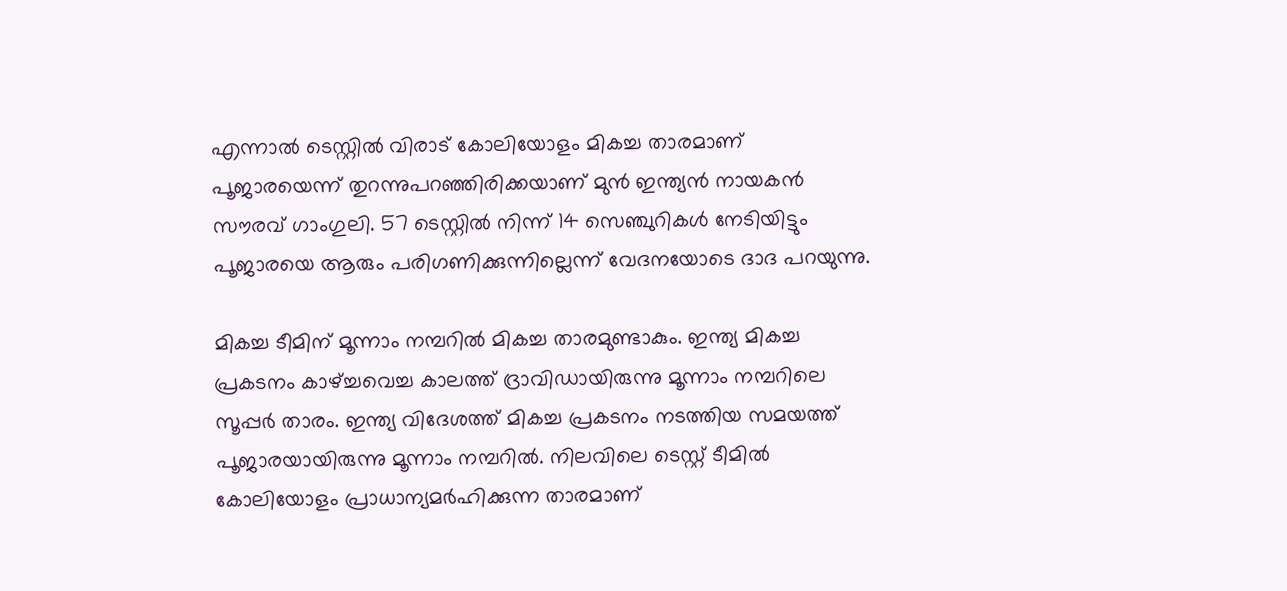എന്നാല്‍ ടെസ്റ്റില്‍ വിരാട് കോലിയോളം മികച്ച താരമാണ് പൂജാരയെന്ന് തുറന്നുപറഞ്ഞിരിക്കയാണ് മുന്‍ ഇന്ത്യന്‍ നായകന്‍ സൗരവ് ഗാംഗുലി. 57 ടെസ്റ്റില്‍ നിന്ന് 14 സെഞ്ചുറികള്‍ നേടിയിട്ടും പൂജാരയെ ആരും പരിഗണിക്കുന്നില്ലെന്ന് വേദനയോടെ ദാദ പറയുന്നു.

മികച്ച ടീമിന് മൂന്നാം നമ്പറില്‍ മികച്ച താരമുണ്ടാകും. ഇന്ത്യ മികച്ച പ്രകടനം കാഴ്ച്ചവെച്ച കാലത്ത് ദ്രാവിഡായിരുന്നു മൂന്നാം നമ്പറിലെ സൂപ്പര്‍ താരം. ഇന്ത്യ വിദേശത്ത് മികച്ച പ്രകടനം നടത്തിയ സമയത്ത് പൂജാരയായിരുന്നു മൂന്നാം നമ്പറില്‍. നിലവിലെ ടെസ്റ്റ് ടീമില്‍ കോലിയോളം പ്രാധാന്യമര്‍ഹിക്കുന്ന താരമാണ്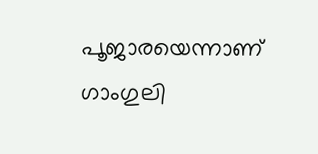പൂജാരയെന്നാണ് ഗാംഗുലി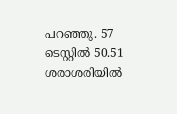പറഞ്ഞു. 57 ടെസ്റ്റില്‍ 50.51 ശരാശരിയില്‍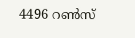4496 റണ്‍സ്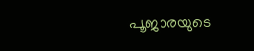പൂജാരയുടെ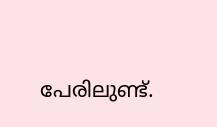പേരിലുണ്ട്.